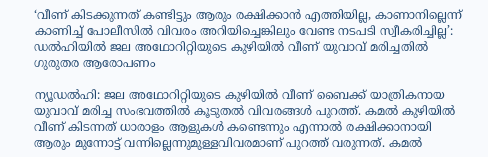‘വീണ് കിടക്കുന്നത് കണ്ടിട്ടും ആരും രക്ഷിക്കാൻ എത്തിയില്ല, കാണാനില്ലെന്ന് കാണിച്ച് പോലീസിൽ വിവരം അറിയിച്ചെങ്കിലും വേണ്ട നടപടി സ്വീകരിച്ചില്ല’: ഡല്‍ഹിയില്‍ ജല അഥോറിറ്റിയുടെ കുഴിയില്‍ വീണ് യുവാവ് മരിച്ചതില്‍ ഗുരുതര ആരോപണം

ന്യൂഡൽഹി: ജല അഥോറിറ്റിയുടെ കുഴിയിൽ വീണ് ബൈക്ക് യാത്രികനായ യുവാവ് മരിച്ച സംഭവത്തിൽ കൂടുതൽ വിവരങ്ങൾ പുറത്ത്. കമൽ കുഴിയിൽ വീണ് കിടന്നത് ധാരാളം ആളുകൾ കണ്ടെന്നും എന്നാൽ രക്ഷിക്കാനായി ആരും മുന്നോട്ട് വന്നില്ലെന്നുമുള്ളവിവരമാണ് പുറത്ത് വരുന്നത്. കമൽ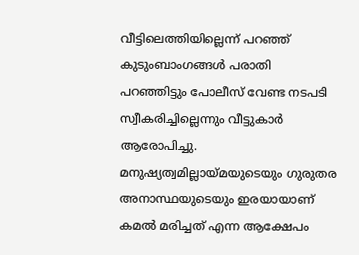വീട്ടിലെത്തിയില്ലെന്ന് പറഞ്ഞ് കുടുംബാംഗങ്ങൾ പരാതി പറഞ്ഞിട്ടും പോലീസ് വേണ്ട നടപടി സ്വീകരിച്ചില്ലെന്നും വീട്ടുകാർ ആരോപിച്ചു. മനുഷ്യത്വമില്ലായ്മയുടെയും ഗുരുതര അനാസ്ഥയുടെയും ഇരയായാണ് കമൽ മരിച്ചത് എന്ന ആക്ഷേപം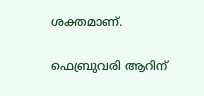ശക്തമാണ്.

ഫെബ്രുവരി ആറിന്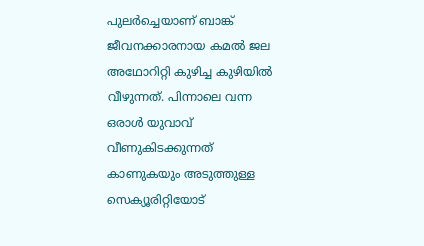പുലർച്ചെയാണ് ബാങ്ക് ജീവനക്കാരനായ കമൽ ജല അഥോറിറ്റി കുഴിച്ച കുഴിയിൽ വീഴുന്നത്. പിന്നാലെ വന്ന ഒരാൾ യുവാവ് വീണുകിടക്കുന്നത് കാണുകയും അടുത്തുള്ള സെക്യൂരിറ്റിയോട്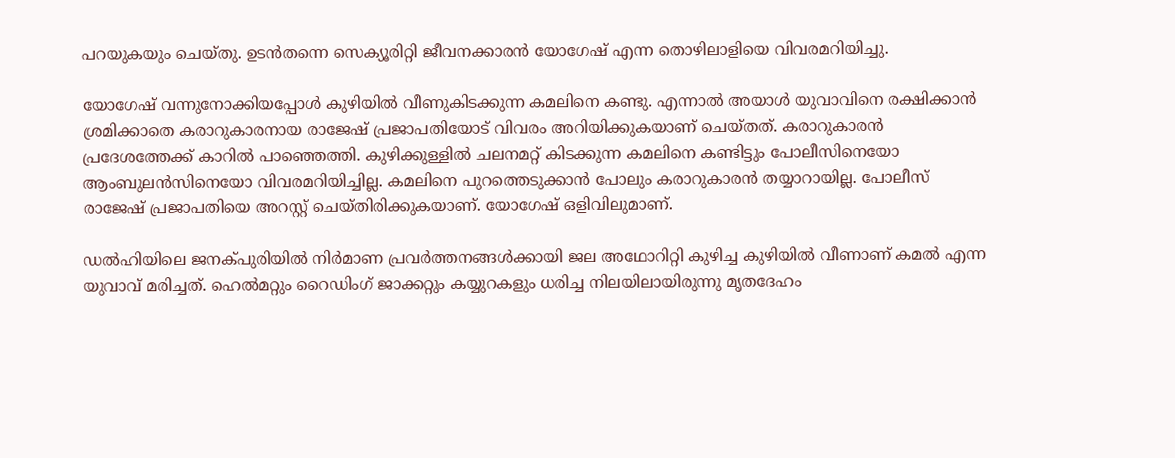പറയുകയും ചെയ്തു. ഉടൻതന്നെ സെക്യൂരിറ്റി ജീവനക്കാരൻ യോഗേഷ് എന്ന തൊഴിലാളിയെ വിവരമറിയിച്ചു.

യോഗേഷ് വന്നുനോക്കിയപ്പോൾ കുഴിയിൽ വീണുകിടക്കുന്ന കമലിനെ കണ്ടു. എന്നാൽ അയാൾ യുവാവിനെ രക്ഷിക്കാൻ ശ്രമിക്കാതെ കരാറുകാരനായ രാജേഷ് പ്രജാപതിയോട് വിവരം അറിയിക്കുകയാണ് ചെയ്തത്. കരാറുകാരൻ പ്രദേശത്തേക്ക് കാറിൽ പാഞ്ഞെത്തി. കുഴിക്കുള്ളിൽ ചലനമറ്റ് കിടക്കുന്ന കമലിനെ കണ്ടിട്ടും പോലീസിനെയോ ആംബുലൻസിനെയോ വിവരമറിയിച്ചില്ല. കമലിനെ പുറത്തെടുക്കാൻ പോലും കരാറുകാരൻ തയ്യാറായില്ല. പോലീസ് രാജേഷ് പ്രജാപതിയെ അറസ്റ്റ് ചെയ്തിരിക്കുകയാണ്. യോഗേഷ് ഒളിവിലുമാണ്.

ഡൽഹിയിലെ ജനക്പുരിയിൽ നിർമാണ പ്രവർത്തനങ്ങള്‍ക്കായി ജല അഥോറിറ്റി കുഴിച്ച കുഴിയിൽ വീണാണ് കമൽ എന്ന യുവാവ് മരിച്ചത്. ഹെൽമറ്റും റൈഡിംഗ് ജാക്കറ്റും കയ്യുറകളും ധരിച്ച നിലയിലായിരുന്നു മൃതദേഹം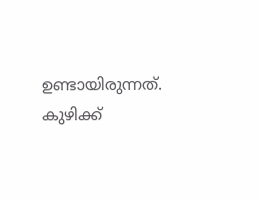ഉണ്ടായിരുന്നത്. കുഴിക്ക്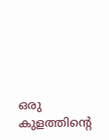ഒരു കുളത്തിന്‍റെ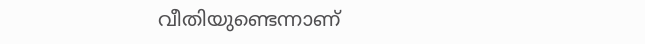വീതിയുണ്ടെന്നാണ്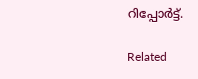റിപ്പോർട്ട്.

Related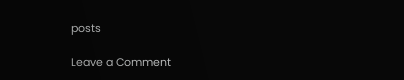posts

Leave a Comment